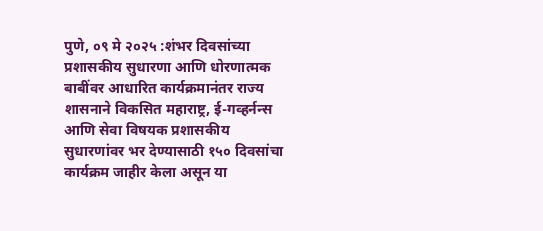पुणे, ०९ मे २०२५ :शंभर दिवसांच्या प्रशासकीय सुधारणा आणि धोरणात्मक बाबींवर आधारित कार्यक्रमानंतर राज्य शासनाने विकसित महाराष्ट्र, ई-गव्हर्नन्स आणि सेवा विषयक प्रशासकीय सुधारणांवर भर देण्यासाठी १५० दिवसांचा कार्यक्रम जाहीर केला असून या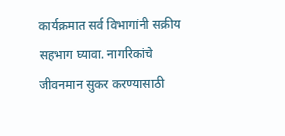कार्यक्रमात सर्व विभागांनी सक्रीय सहभाग घ्यावा. नागरिकांचे जीवनमान सुकर करण्यासाठी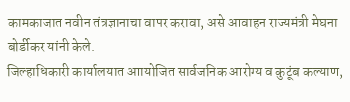कामकाजात नवीन तंत्रज्ञानाचा वापर करावा, असे आवाहन राज्यमंत्री मेघना बोर्डीकर यांनी केले.
जिल्हाधिकारी कार्यालयात आायोजित सार्वजनिक आरोग्य व कुटूंब कल्याण,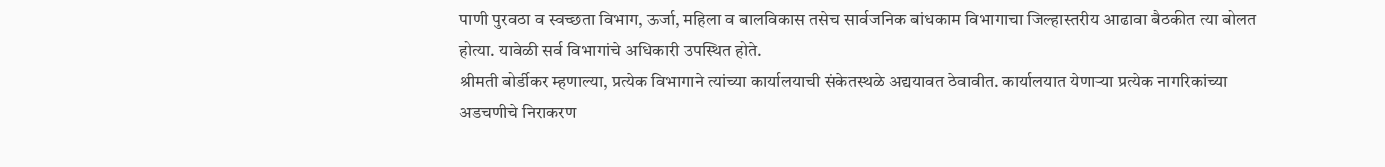पाणी पुरवठा व स्वच्छता विभाग, ऊर्जा, महिला व बालविकास तसेच सार्वजनिक बांधकाम विभागाचा जिल्हास्तरीय आढावा बैठकीत त्या बोलत होत्या. यावेळी सर्व विभागांचे अधिकारी उपस्थित होते.
श्रीमती बोर्डीकर म्हणाल्या, प्रत्येक विभागाने त्यांच्या कार्यालयाची संकेतस्थळे अद्ययावत ठेवावीत. कार्यालयात येणाऱ्या प्रत्येक नागरिकांच्या अडचणीचे निराकरण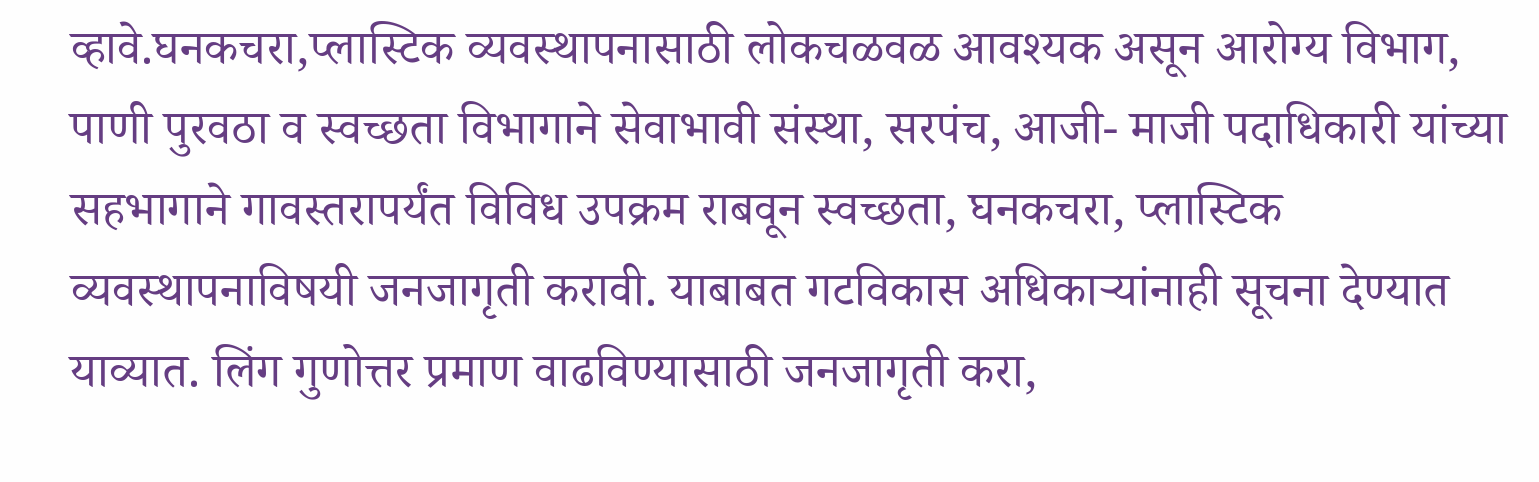व्हावे.घनकचरा,प्लास्टिक व्यवस्थापनासाठी लोकचळवळ आवश्यक असून आरोग्य विभाग, पाणी पुरवठा व स्वच्छता विभागाने सेवाभावी संस्था, सरपंच, आजी- माजी पदाधिकारी यांच्या सहभागाने गावस्तरापर्यंत विविध उपक्रम राबवून स्वच्छता, घनकचरा, प्लास्टिक व्यवस्थापनाविषयी जनजागृती करावी. याबाबत गटविकास अधिकाऱ्यांनाही सूचना देण्यात याव्यात. लिंग गुणोत्तर प्रमाण वाढविण्यासाठी जनजागृती करा,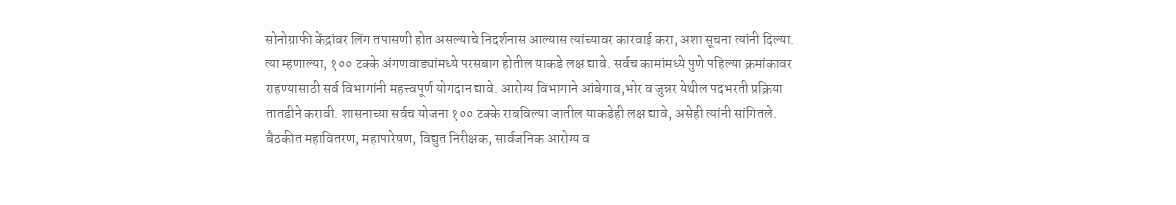सोनोग्राफी केंद्रांवर लिंग तपासणी होत असल्याचे निदर्शनास आल्यास त्यांच्यावर कारवाई करा, अशा सूचना त्यांनी दिल्या.
त्या म्हणाल्या, १०० टक्के अंगणवाड्यांमध्ये परसबाग होतील याकडे लक्ष द्यावे. सर्वच कामांमध्ये पुणे पहिल्या क्रमांकावर राहण्यासाठी सर्व विभागांनी महत्त्वपूर्ण योगदान द्यावे. आरोग्य विभागाने आंबेगाव,भोर व जुन्नर येथील पदभरती प्रक्रिया तातडीने करावी. शासनाच्या सर्वच योजना १०० टक्के राबविल्या जातील याकडेही लक्ष द्यावे, असेही त्यांनी सांगितले.
बैठकीत महावितरण, महापारेषण, विद्युत निरीक्षक, सार्वजनिक आरोग्य व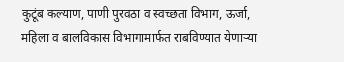कुटूंब कल्याण, पाणी पुरवठा व स्वच्छता विभाग, ऊर्जा, महिला व बालविकास विभागामार्फत राबविण्यात येणाऱ्या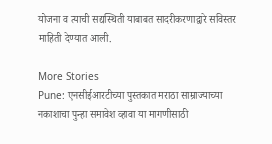योजना व त्याची सद्यस्थिती याबाबत सादरीकरणाद्वारे सविस्तर माहिती देण्यात आली.

More Stories
Pune: एनसीईआरटीच्या पुस्तकात मराठा साम्राज्याच्या नकाशाचा पुन्हा समावेश व्हावा या मागणीसाठी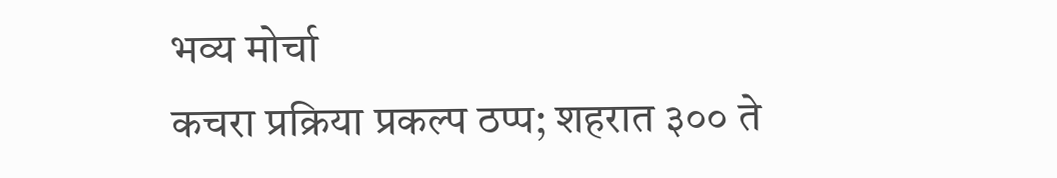भव्य मोर्चा
कचरा प्रक्रिया प्रकल्प ठप्प; शहरात ३०० ते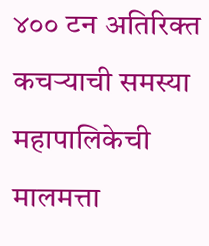४०० टन अतिरिक्त कचऱ्याची समस्या
महापालिकेची मालमत्ता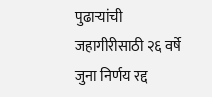पुढाऱ्यांची जहागीरीसाठी २६ वर्षे जुना निर्णय रद्द